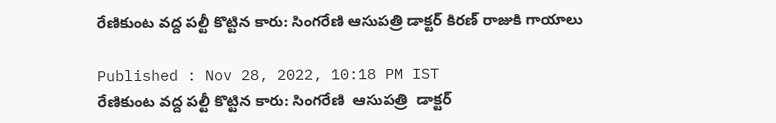రేణికుంట వద్ద పల్టీ కొట్టిన కారు: సింగరేణి ఆసుపత్రి డాక్టర్ కిరణ్ రాజుకి గాయాలు

Published : Nov 28, 2022, 10:18 PM IST
రేణికుంట వద్ద పల్టీ కొట్టిన కారు: సింగరేణి  ఆసుపత్రి  డాక్టర్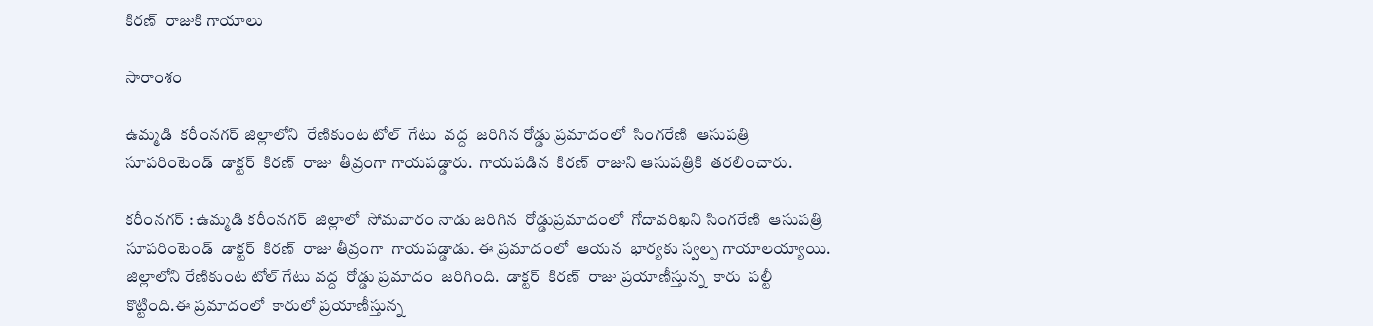కిరణ్  రాజుకి గాయాలు

సారాంశం

ఉమ్మడి  కరీంనగర్ జిల్లాలోని  రేణికుంట టోల్  గేటు  వద్ద  జరిగిన రోడ్డు ప్రమాదంలో  సింగరేణి  ఆసుపత్రి  సూపరింటెండ్  డాక్టర్  కిరణ్  రాజు  తీవ్రంగా గాయపడ్డారు.  గాయపడిన  కిరణ్  రాజుని ఆసుపత్రికి  తరలించారు.

కరీంనగర్ : ఉమ్మడి కరీంనగర్  జిల్లాలో  సోమవారం నాడు జరిగిన  రోడ్డుప్రమాదంలో  గోదావరిఖని సింగరేణి  ఆసుపత్రి సూపరింటెండ్  డాక్టర్  కిరణ్  రాజు తీవ్రంగా  గాయపడ్డాడు. ఈ ప్రమాదంలో  ఆయన  భార్యకు స్వల్ప గాయాలయ్యాయి. జిల్లాలోని రేణికుంట టోల్ గేటు వద్ద  రోడ్డు ప్రమాదం  జరిగింది.  డాక్టర్  కిరణ్  రాజు ప్రయాణీస్తున్న  కారు  పల్టీ   కొట్టింది.ఈ ప్రమాదంలో  కారులో ప్రయాణీస్తున్న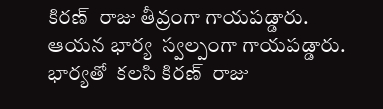కిరణ్  రాజు తీవ్రంగా గాయపడ్డారు. ఆయన భార్య  స్వల్పంగా గాయపడ్డారు. భార్యతో  కలసి కిరణ్  రాజు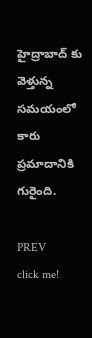హైద్రాబాద్ కు వెళ్తున్న సమయంలో కారు ప్రమాదానికి  గురైంది.

PREV
click me!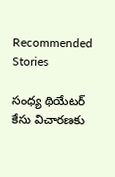Recommended Stories

సంధ్య థియేటర్ కేసు విచారణకు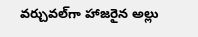వర్చువల్‌గా హాజరైన అల్లు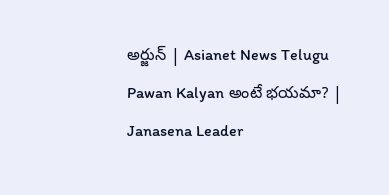అర్జున్ | Asianet News Telugu
Pawan Kalyan అంటే భయమా? | Janasena Leader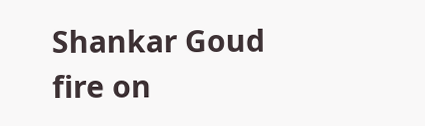Shankar Goud fire on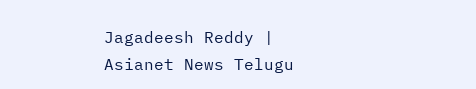Jagadeesh Reddy | Asianet News Telugu